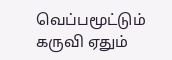வெப்பமூட்டும் கருவி ஏதும்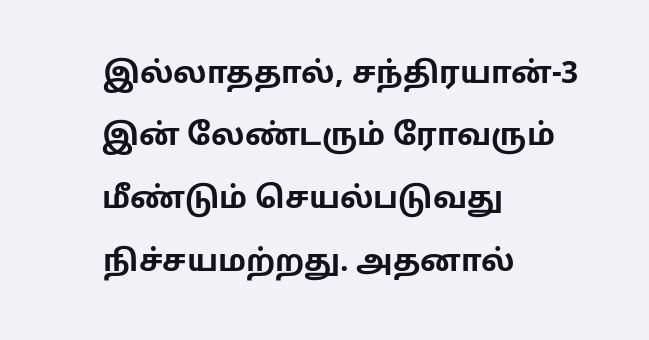இல்லாததால், சந்திரயான்-3 இன் லேண்டரும் ரோவரும் மீண்டும் செயல்படுவது நிச்சயமற்றது. அதனால்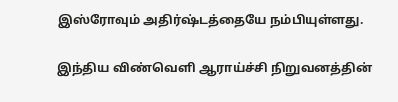இஸ்ரோவும் அதிர்ஷ்டத்தையே நம்பியுள்ளது.

இந்திய விண்வெளி ஆராய்ச்சி நிறுவனத்தின்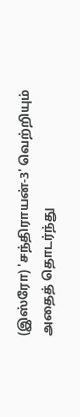(இஸ்ரோ) 'சந்திராயன்-3' வெற்றியும் அதைத் தொடர்ந்து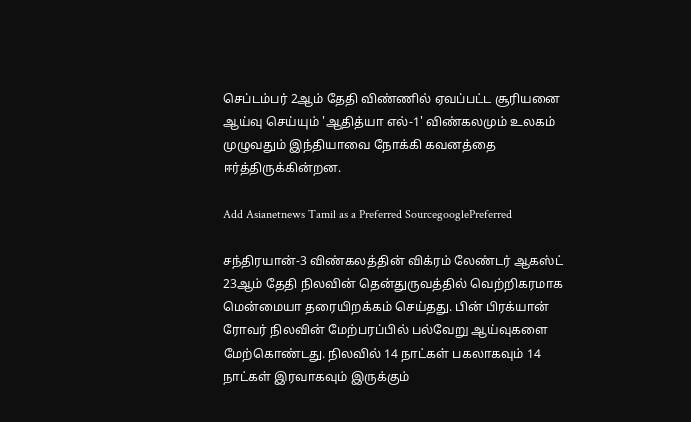செப்டம்பர் 2ஆம் தேதி விண்ணில் ஏவப்பட்ட சூரியனை ஆய்வு செய்யும் 'ஆதித்யா எல்-1' விண்கலமும் உலகம் முழுவதும் இந்தியாவை நோக்கி கவனத்தை ஈர்த்திருக்கின்றன.

Add Asianetnews Tamil as a Preferred SourcegooglePreferred

சந்திரயான்-3 விண்கலத்தின் விக்ரம் லேண்டர் ஆகஸ்ட் 23ஆம் தேதி நிலவின் தென்துருவத்தில் வெற்றிகரமாக மென்மையா தரையிறக்கம் செய்தது. பின் பிரக்யான் ரோவர் நிலவின் மேற்பரப்பில் பல்வேறு ஆய்வுகளை மேற்கொண்டது. நிலவில் 14 நாட்கள் பகலாகவும் 14 நாட்கள் இரவாகவும் இருக்கும்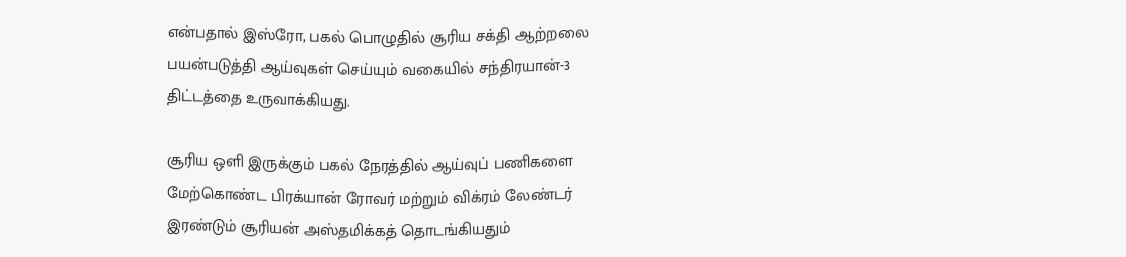என்பதால் இஸ்ரோ, பகல் பொழுதில் சூரிய சக்தி ஆற்றலை பயன்படுத்தி ஆய்வுகள் செய்யும் வகையில் சந்திரயான்-3 திட்டத்தை உருவாக்கியது.

சூரிய ஒளி இருக்கும் பகல் நேரத்தில் ஆய்வுப் பணிகளை மேற்கொண்ட பிரக்யான் ரோவர் மற்றும் விக்ரம் லேண்டர் இரண்டும் சூரியன் அஸ்தமிக்கத் தொடங்கியதும்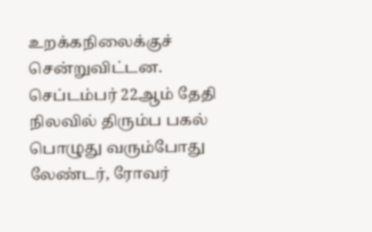உறக்கநிலைக்குச் சென்றுவிட்டன. செப்டம்பர் 22ஆம் தேதி நிலவில் திரும்ப பகல் பொழுது வரும்போது லேண்டர், ரோவர்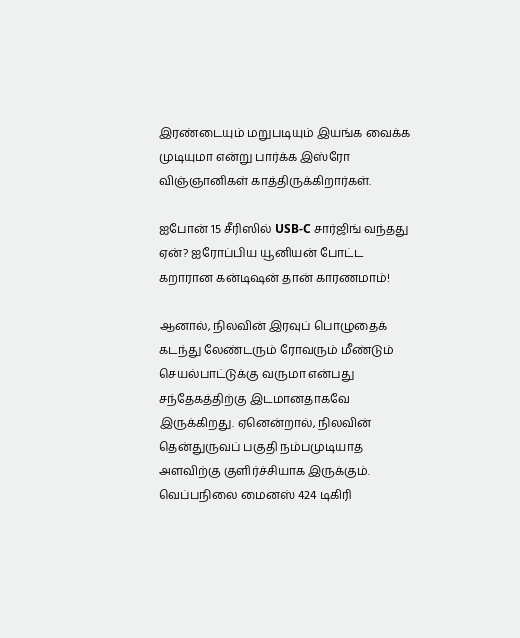இரண்டையும் மறுபடியும் இயங்க வைக்க முடியுமா என்று பார்க்க இஸ்ரோ விஞ்ஞானிகள் காத்திருக்கிறார்கள்.

ஐபோன் 15 சீரிஸில் USB-C சார்ஜிங் வந்தது ஏன்? ஐரோப்பிய யூனியன் போட்ட கறாரான கன்டிஷன் தான் காரணமாம்!

ஆனால், நிலவின் இரவுப் பொழுதைக் கடந்து லேண்டரும் ரோவரும் மீண்டும் செயல்பாட்டுக்கு வருமா என்பது சந்தேகத்திற்கு இடமானதாகவே இருக்கிறது. ஏனென்றால், நிலவின் தென்துருவப் பகுதி நம்பமுடியாத அளவிற்கு குளிர்ச்சியாக இருக்கும். வெப்பநிலை மைனஸ் 424 டிகிரி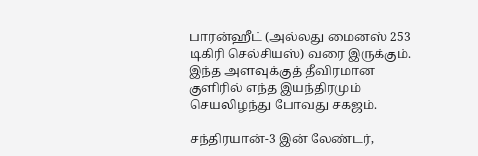பாரன்ஹீட் (அல்லது மைனஸ் 253 டிகிரி செல்சியஸ்) வரை இருக்கும். இந்த அளவுக்குத் தீவிரமான குளிரில் எந்த இயந்திரமும் செயலிழந்து போவது சகஜம்.

சந்திரயான்-3 இன் லேண்டர்,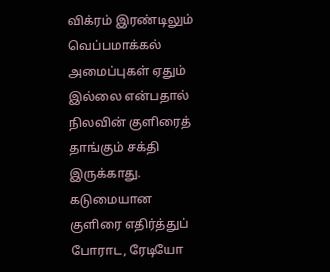விக்ரம் இரண்டிலும் வெப்பமாக்கல் அமைப்புகள் ஏதும் இல்லை என்பதால் நிலவின் குளிரைத் தாங்கும் சக்தி இருக்காது. கடுமையான குளிரை எதிர்த்துப் போராட, ரேடியோ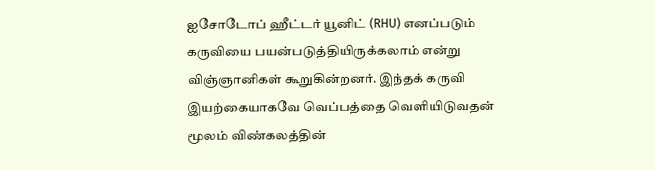ஐசோடோப் ஹீட்டர் யூனிட் (RHU) எனப்படும் கருவியை பயன்படுத்தியிருக்கலாம் என்று விஞ்ஞானிகள் கூறுகின்றனர். இந்தக் கருவி இயற்கையாகவே வெப்பத்தை வெளியிடுவதன் மூலம் விண்கலத்தின்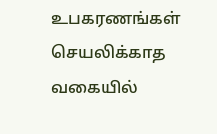உபகரணங்கள் செயலிக்காத வகையில்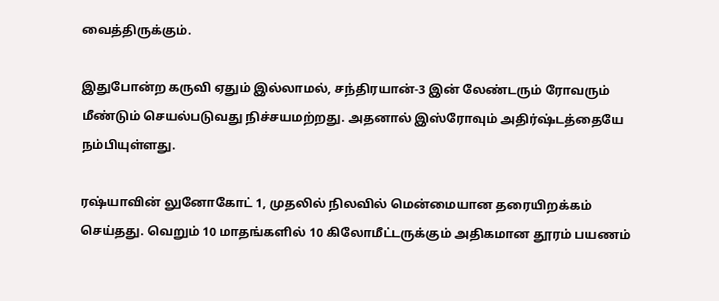வைத்திருக்கும்.

இதுபோன்ற கருவி ஏதும் இல்லாமல், சந்திரயான்-3 இன் லேண்டரும் ரோவரும் மீண்டும் செயல்படுவது நிச்சயமற்றது. அதனால் இஸ்ரோவும் அதிர்ஷ்டத்தையே நம்பியுள்ளது.

ரஷ்யாவின் லுனோகோட் 1, முதலில் நிலவில் மென்மையான தரையிறக்கம் செய்தது. வெறும் 10 மாதங்களில் 10 கிலோமீட்டருக்கும் அதிகமான தூரம் பயணம்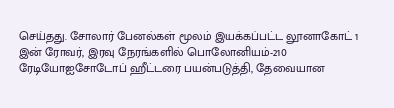செய்தது. சோலார் பேனல்கள் மூலம் இயக்கப்பட்ட லூனாகோட் 1 இன் ரோவர், இரவு நேரங்களில் பொலோனியம்-210 ரேடியோஐசோடோப் ஹீட்டரை பயன்படுத்தி, தேவையான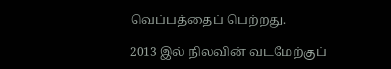வெப்பத்தைப் பெற்றது.

2013 இல் நிலவின் வடமேற்குப்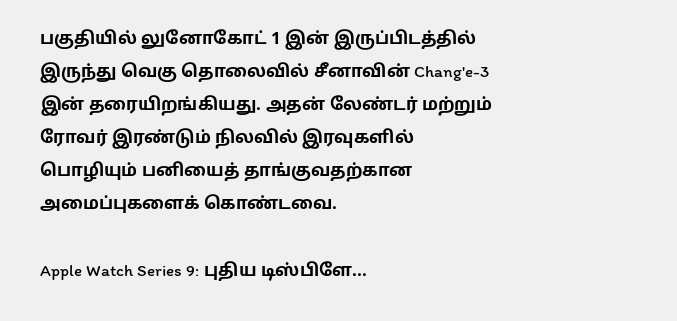பகுதியில் லுனோகோட் 1 இன் இருப்பிடத்தில் இருந்து வெகு தொலைவில் சீனாவின் Chang'e-3 இன் தரையிறங்கியது. அதன் லேண்டர் மற்றும் ரோவர் இரண்டும் நிலவில் இரவுகளில் பொழியும் பனியைத் தாங்குவதற்கான அமைப்புகளைக் கொண்டவை.

Apple Watch Series 9: புதிய டிஸ்பிளே...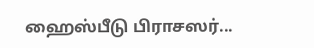ஹைஸ்பீடு பிராசஸர்...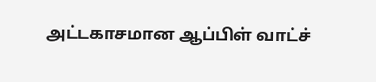அட்டகாசமான ஆப்பிள் வாட்ச்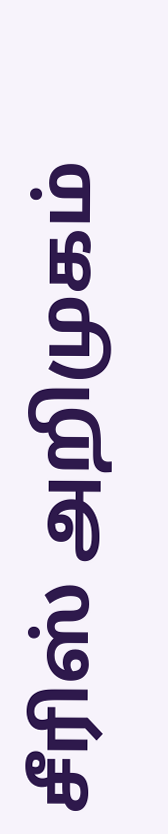சீரிஸ் அறிமுகம்